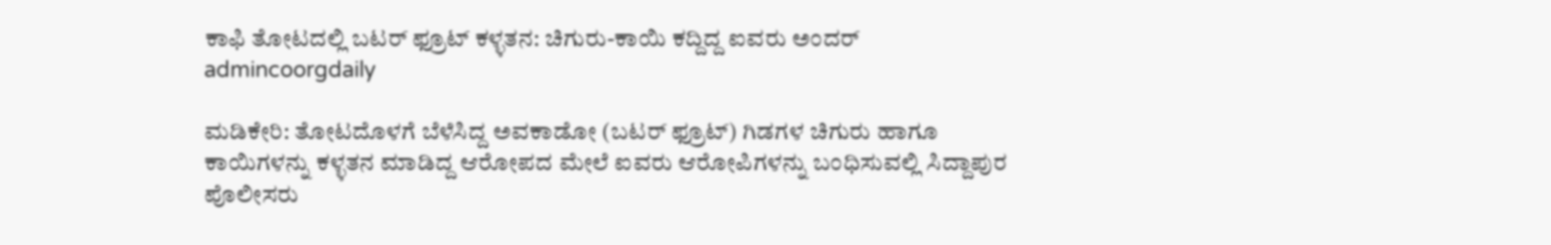ಕಾಫಿ ತೋಟದಲ್ಲಿ ಬಟರ್ ಫ್ರೂಟ್ ಕಳ್ಳತನ: ಚಿಗುರು-ಕಾಯಿ ಕದ್ದಿದ್ದ ಐವರು ಅಂದರ್
admincoorgdaily

ಮಡಿಕೇರಿ: ತೋಟದೊಳಗೆ ಬೆಳೆಸಿದ್ದ ಅವಕಾಡೋ (ಬಟರ್ ಫ್ರೂಟ್) ಗಿಡಗಳ ಚಿಗುರು ಹಾಗೂ ಕಾಯಿಗಳನ್ನು ಕಳ್ಳತನ ಮಾಡಿದ್ದ ಆರೋಪದ ಮೇಲೆ ಐವರು ಆರೋಪಿಗಳನ್ನು ಬಂಧಿಸುವಲ್ಲಿ ಸಿದ್ದಾಪುರ ಪೊಲೀಸರು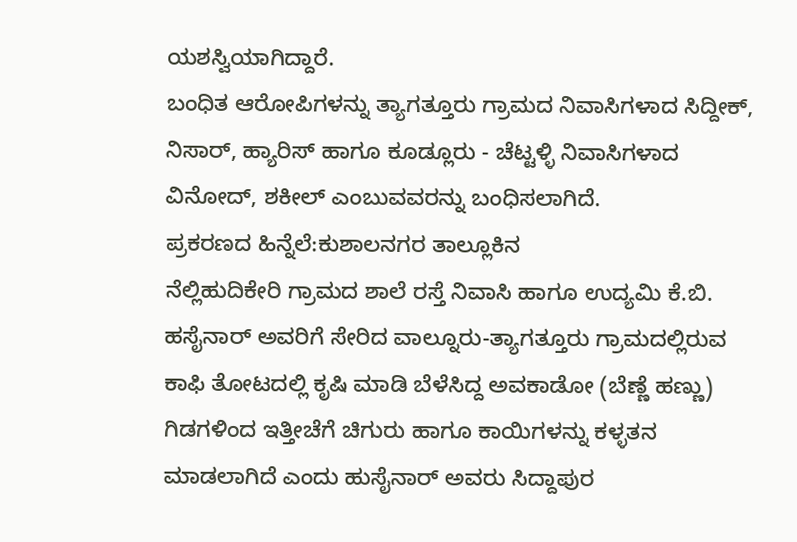ಯಶಸ್ವಿಯಾಗಿದ್ದಾರೆ.
ಬಂಧಿತ ಆರೋಪಿಗಳನ್ನು ತ್ಯಾಗತ್ತೂರು ಗ್ರಾಮದ ನಿವಾಸಿಗಳಾದ ಸಿದ್ದೀಕ್, ನಿಸಾರ್, ಹ್ಯಾರಿಸ್ ಹಾಗೂ ಕೂಡ್ಲೂರು - ಚೆಟ್ಟಳ್ಳಿ ನಿವಾಸಿಗಳಾದ ವಿನೋದ್, ಶಕೀಲ್ ಎಂಬುವವರನ್ನು ಬಂಧಿಸಲಾಗಿದೆ.
ಪ್ರಕರಣದ ಹಿನ್ನೆಲೆ:ಕುಶಾಲನಗರ ತಾಲ್ಲೂಕಿನ
ನೆಲ್ಲಿಹುದಿಕೇರಿ ಗ್ರಾಮದ ಶಾಲೆ ರಸ್ತೆ ನಿವಾಸಿ ಹಾಗೂ ಉದ್ಯಮಿ ಕೆ.ಬಿ. ಹಸೈನಾರ್ ಅವರಿಗೆ ಸೇರಿದ ವಾಲ್ನೂರು-ತ್ಯಾಗತ್ತೂರು ಗ್ರಾಮದಲ್ಲಿರುವ ಕಾಫಿ ತೋಟದಲ್ಲಿ ಕೃಷಿ ಮಾಡಿ ಬೆಳೆಸಿದ್ದ ಅವಕಾಡೋ (ಬೆಣ್ಣೆ ಹಣ್ಣು) ಗಿಡಗಳಿಂದ ಇತ್ತೀಚೆಗೆ ಚಿಗುರು ಹಾಗೂ ಕಾಯಿಗಳನ್ನು ಕಳ್ಳತನ ಮಾಡಲಾಗಿದೆ ಎಂದು ಹುಸೈನಾರ್ ಅವರು ಸಿದ್ದಾಪುರ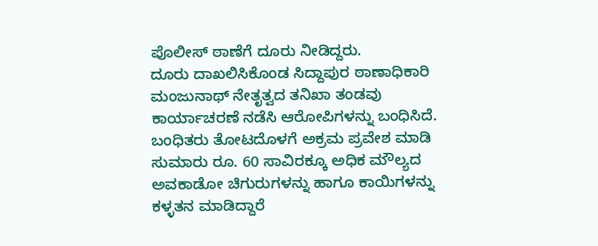ಪೊಲೀಸ್ ಠಾಣೆಗೆ ದೂರು ನೀಡಿದ್ದರು.
ದೂರು ದಾಖಲಿಸಿಕೊಂಡ ಸಿದ್ದಾಪುರ ಠಾಣಾಧಿಕಾರಿ ಮಂಜುನಾಥ್ ನೇತೃತ್ವದ ತನಿಖಾ ತಂಡವು ಕಾರ್ಯಾಚರಣೆ ನಡೆಸಿ ಆರೋಪಿಗಳನ್ನು ಬಂಧಿಸಿದೆ. ಬಂಧಿತರು ತೋಟದೊಳಗೆ ಅಕ್ರಮ ಪ್ರವೇಶ ಮಾಡಿ ಸುಮಾರು ರೂ. 60 ಸಾವಿರಕ್ಕೂ ಅಧಿಕ ಮೌಲ್ಯದ ಅವಕಾಡೋ ಚಿಗುರುಗಳನ್ನು ಹಾಗೂ ಕಾಯಿಗಳನ್ನು ಕಳ್ಳತನ ಮಾಡಿದ್ದಾರೆ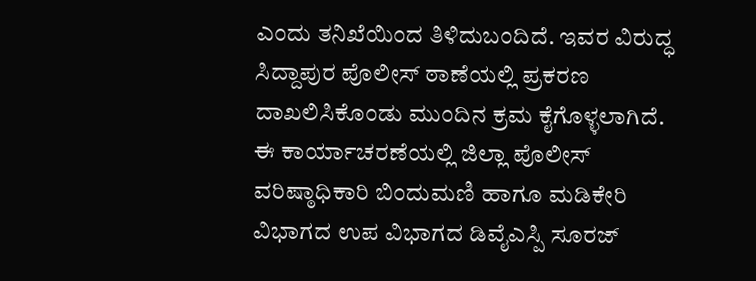ಎಂದು ತನಿಖೆಯಿಂದ ತಿಳಿದುಬಂದಿದೆ. ಇವರ ವಿರುದ್ಧ ಸಿದ್ದಾಪುರ ಪೊಲೀಸ್ ಠಾಣೆಯಲ್ಲಿ ಪ್ರಕರಣ ದಾಖಲಿಸಿಕೊಂಡು ಮುಂದಿನ ಕ್ರಮ ಕೈಗೊಳ್ಳಲಾಗಿದೆ.
ಈ ಕಾರ್ಯಾಚರಣೆಯಲ್ಲಿ ಜಿಲ್ಲಾ ಪೊಲೀಸ್ ವರಿಷ್ಠಾಧಿಕಾರಿ ಬಿಂದುಮಣಿ ಹಾಗೂ ಮಡಿಕೇರಿ ವಿಭಾಗದ ಉಪ ವಿಭಾಗದ ಡಿವೈಎಸ್ಪಿ ಸೂರಜ್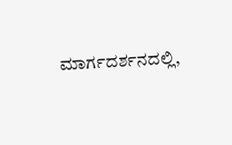ಮಾರ್ಗದರ್ಶನದಲ್ಲಿ,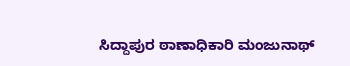ಸಿದ್ದಾಪುರ ಠಾಣಾಧಿಕಾರಿ ಮಂಜುನಾಥ್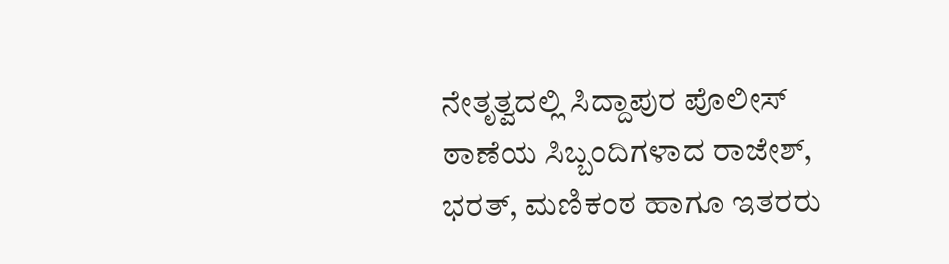ನೇತೃತ್ವದಲ್ಲಿ ಸಿದ್ದಾಪುರ ಪೊಲೀಸ್ ಠಾಣೆಯ ಸಿಬ್ಬಂದಿಗಳಾದ ರಾಜೇಶ್, ಭರತ್, ಮಣಿಕಂಠ ಹಾಗೂ ಇತರರು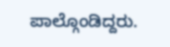ಪಾಲ್ಗೊಂಡಿದ್ದರು.